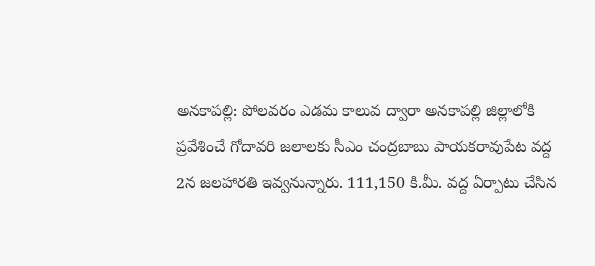అనకాపల్లి: పోలవరం ఎడమ కాలువ ద్వారా అనకాపల్లి జిల్లాలోకి ప్రవేశించే గోదావరి జలాలకు సీఎం చంద్రబాబు పాయకరావుపేట వద్ద 2న జలహారతి ఇవ్వనున్నారు. 111,150 కి.మీ. వద్ద ఏర్పాటు చేసిన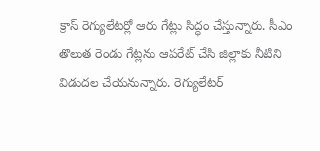క్రాస్ రెగ్యులేటర్లో ఆరు గేట్లు సిద్ధం చేస్తున్నారు. సీఎం తొలుత రెండు గేట్లను ఆపరేట్ చేసి జిల్లాకు నీటిని విడుదల చేయనున్నారు. రెగ్యులేటర్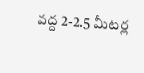వద్ద 2-2.5 మీటర్ల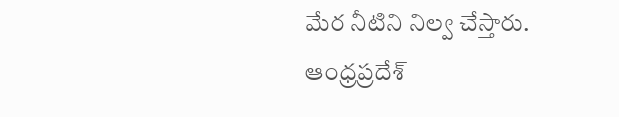మేర నీటిని నిల్వ చేస్తారు.
ఆంధ్రప్రదేశ్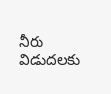నీరు విడుదలకు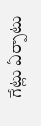గేట్లు ఏర్పాటు